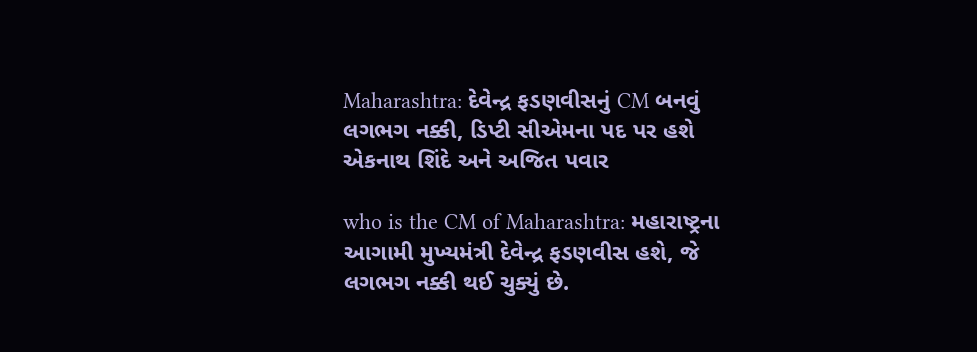Maharashtra: દેવેન્દ્ર ફડણવીસનું CM બનવું લગભગ નક્કી, ડિપ્ટી સીએમના પદ પર હશે એકનાથ શિંદે અને અજિત પવાર

who is the CM of Maharashtra: મહારાષ્ટ્રના આગામી મુખ્યમંત્રી દેવેન્દ્ર ફડણવીસ હશે, જે લગભગ નક્કી થઈ ચુક્યું છે.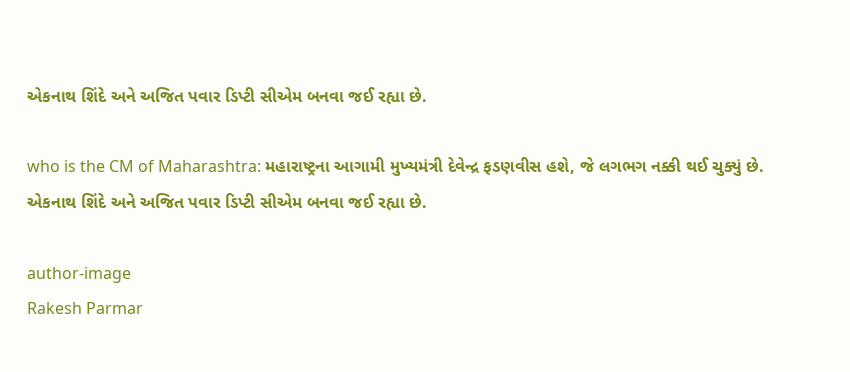એકનાથ શિંદે અને અજિત પવાર ડિપ્ટી સીએમ બનવા જઈ રહ્યા છે.

who is the CM of Maharashtra: મહારાષ્ટ્રના આગામી મુખ્યમંત્રી દેવેન્દ્ર ફડણવીસ હશે, જે લગભગ નક્કી થઈ ચુક્યું છે. એકનાથ શિંદે અને અજિત પવાર ડિપ્ટી સીએમ બનવા જઈ રહ્યા છે.

author-image
Rakesh Parmar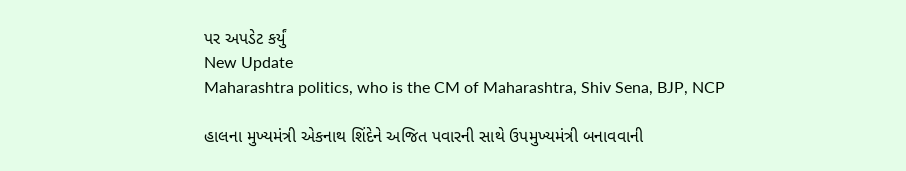પર અપડેટ કર્યું
New Update
Maharashtra politics, who is the CM of Maharashtra, Shiv Sena, BJP, NCP

હાલના મુખ્યમંત્રી એકનાથ શિંદેને અજિત પવારની સાથે ઉપમુખ્યમંત્રી બનાવવાની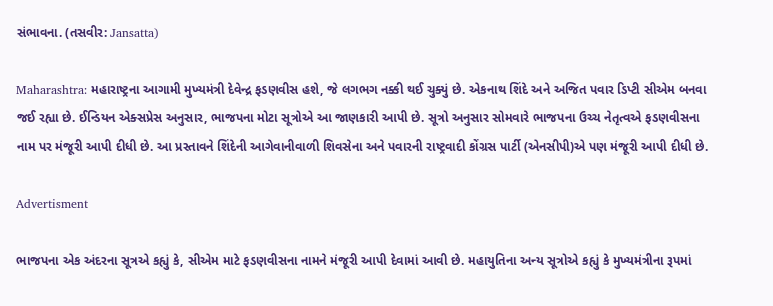સંભાવના. (તસવીર: Jansatta)

Maharashtra: મહારાષ્ટ્રના આગામી મુખ્યમંત્રી દેવેન્દ્ર ફડણવીસ હશે, જે લગભગ નક્કી થઈ ચુક્યું છે. એકનાથ શિંદે અને અજિત પવાર ડિપ્ટી સીએમ બનવા જઈ રહ્યા છે. ઈન્ડિયન એક્સપ્રેસ અનુસાર, ભાજપના મોટા સૂત્રોએ આ જાણકારી આપી છે. સૂત્રો અનુસાર સોમવારે ભાજપના ઉચ્ચ નેતૃત્વએ ફડણવીસના નામ પર મંજૂરી આપી દીધી છે. આ પ્રસ્તાવને શિંદેની આગેવાનીવાળી શિવસેના અને પવારની રાષ્ટ્રવાદી કોંગ્રસ પાર્ટી (એનસીપી)એ પણ મંજૂરી આપી દીધી છે.

Advertisment

ભાજપના એક અંદરના સૂત્રએ કહ્યું કે, સીએમ માટે ફડણવીસના નામને મંજૂરી આપી દેવામાં આવી છે. મહાયુતિના અન્ય સૂત્રોએ કહ્યું કે મુખ્યમંત્રીના રૂપમાં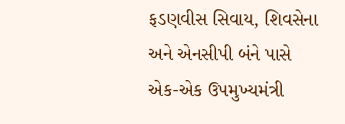ફડણવીસ સિવાય, શિવસેના અને એનસીપી બંને પાસે એક-એક ઉપમુખ્યમંત્રી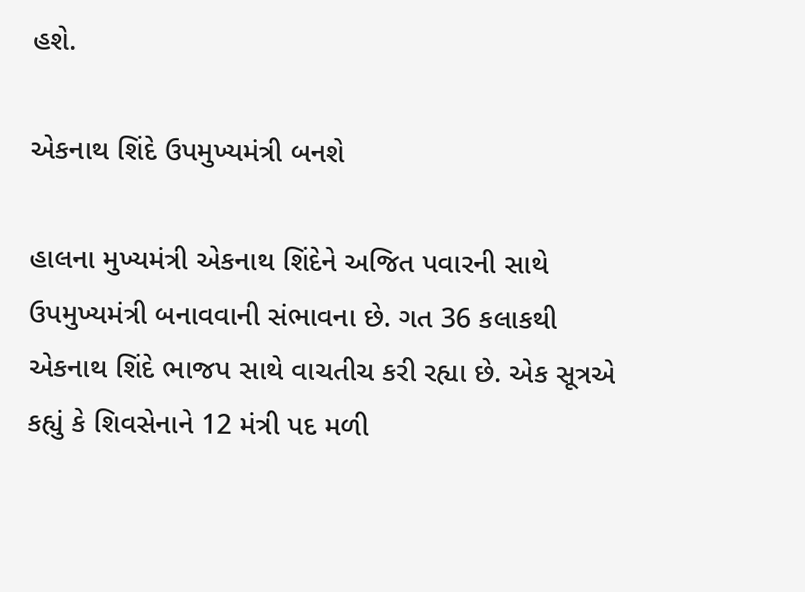હશે.

એકનાથ શિંદે ઉપમુખ્યમંત્રી બનશે

હાલના મુખ્યમંત્રી એકનાથ શિંદેને અજિત પવારની સાથે ઉપમુખ્યમંત્રી બનાવવાની સંભાવના છે. ગત 36 કલાકથી એકનાથ શિંદે ભાજપ સાથે વાચતીચ કરી રહ્યા છે. એક સૂત્રએ કહ્યું કે શિવસેનાને 12 મંત્રી પદ મળી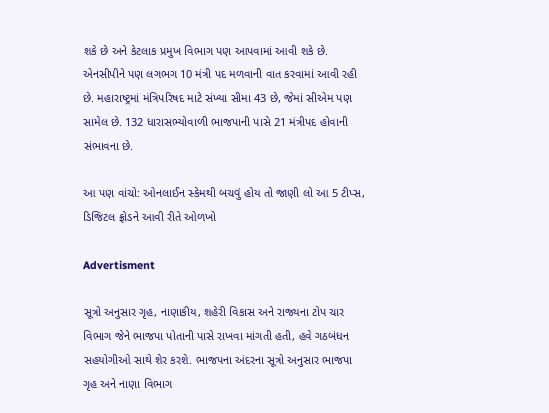શકે છે અને કેટલાક પ્રમુખ વિભાગ પણ આપવામાં આવી શકે છે. એનસીપીને પણ લગભગ 10 મંત્રી પદ મળવાની વાત કરવામાં આવી રહી છે. મહારાષ્ટ્રમાં મંત્રિપરિષદ માટે સંખ્યા સીમા 43 છે, જેમાં સીએમ પણ સામેલ છે. 132 ધારાસભ્યોવાળી ભાજપાની પાસે 21 મંત્રીપદ હોવાની સંભાવના છે.

આ પણ વાંચો: ઓનલાઈન સ્કેમથી બચવું હોય તો જાણી લો આ 5 ટીપ્સ, ડિજિટલ ફ્રોડને આવી રીતે ઓળખો

Advertisment

સૂત્રો અનુસાર ગૃહ, નાણાકીય, શહેરી વિકાસ અને રાજ્યના ટોપ ચાર વિભાગ જેને ભાજપા પોતાની પાસે રાખવા માંગતી હતી, હવે ગઠબંધન સહયોગીઓ સાથે શેર કરશે. ભાજપના અંદરના સૂત્રો અનુસાર ભાજપા ગૃહ અને નાણા વિભાગ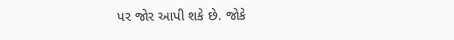પર જોર આપી શકે છે. જોકે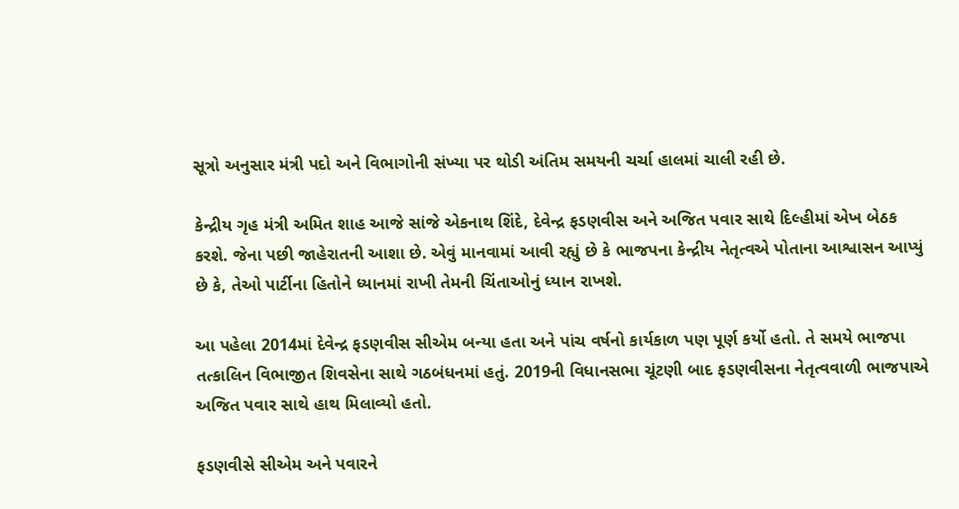સૂત્રો અનુસાર મંત્રી પદો અને વિભાગોની સંખ્યા પર થોડી અંતિમ સમયની ચર્ચા હાલમાં ચાલી રહી છે.

કેન્દ્રીય ગૃહ મંત્રી અમિત શાહ આજે સાંજે એકનાથ શિંદે, દેવેન્દ્ર ફડણવીસ અને અજિત પવાર સાથે દિલ્હીમાં એખ બેઠક કરશે. જેના પછી જાહેરાતની આશા છે. એવું માનવામાં આવી રહ્યું છે કે ભાજપના કેન્દ્રીય નેતૃત્વએ પોતાના આશ્વાસન આપ્યું છે કે, તેઓ પાર્ટીના હિતોને ધ્યાનમાં રાખી તેમની ચિંતાઓનું ધ્યાન રાખશે.

આ પહેલા 2014માં દેવેન્દ્ર ફડણવીસ સીએમ બન્યા હતા અને પાંચ વર્ષનો કાર્યકાળ પણ પૂર્ણ કર્યો હતો. તે સમયે ભાજપા તત્કાલિન વિભાજીત શિવસેના સાથે ગઠબંધનમાં હતું. 2019ની વિધાનસભા ચૂંટણી બાદ ફડણવીસના નેતૃત્વવાળી ભાજપાએ અજિત પવાર સાથે હાથ મિલાવ્યો હતો.

ફડણવીસે સીએમ અને પવારને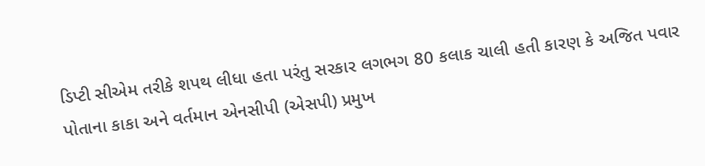ડિપ્ટી સીએમ તરીકે શપથ લીધા હતા પરંતુ સરકાર લગભગ 80 કલાક ચાલી હતી કારણ કે અજિત પવાર પોતાના કાકા અને વર્તમાન એનસીપી (એસપી) પ્રમુખ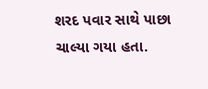શરદ પવાર સાથે પાછા ચાલ્યા ગયા હતા.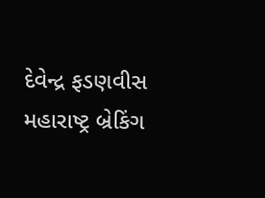દેવેન્દ્ર ફડણવીસ મહારાષ્ટ્ર બ્રેકિંગ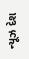ન્યૂઝ દેશ